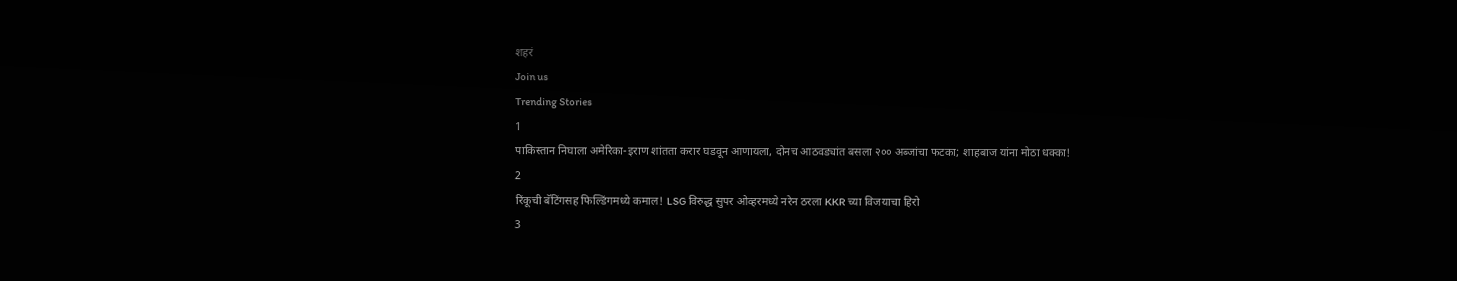शहरं
Join us
Trending Stories
1
पाकिस्तान निघाला अमेरिका-इराण शांतता करार घडवून आणायला, दोनच आठवड्यांत बसला २०० अब्जांचा फटका; शाहबाज यांना मोठा धक्का!
2
रिंकूची बॅटिंगसह फिल्डिंगमध्ये कमाल! LSG विरुद्ध सुपर ओव्हरमध्ये नरेन ठरला KKR च्या विजयाचा हिरो
3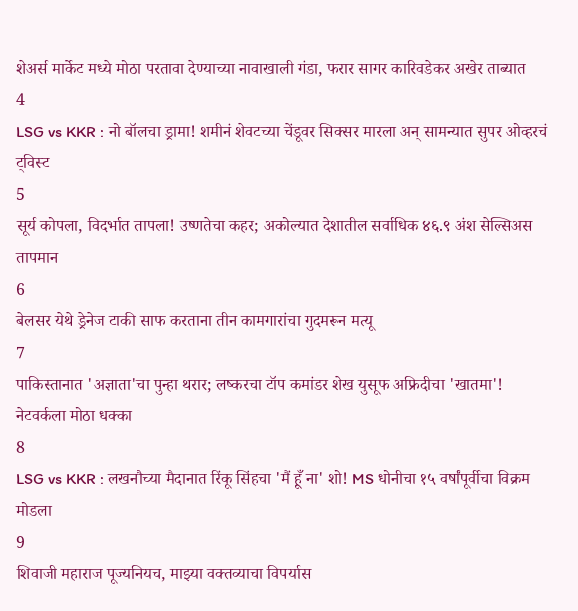शेअर्स मार्केट मध्ये मोठा परतावा देण्याच्या नावाखाली गंडा, फरार सागर कारिवडेकर अखेर ताब्यात
4
LSG vs KKR : नो बॉलचा ड्रामा! शमीनं शेवटच्या चेंडूवर सिक्सर मारला अन् सामन्यात सुपर ओव्हरचं ट्विस्ट
5
सूर्य कोपला, विदर्भात तापला! उष्णतेचा कहर; अकोल्यात देशातील सर्वाधिक ४६.९ अंश सेल्सिअस तापमान
6
बेलसर येथे ड्रेनेज टाकी साफ करताना तीन कामगारांचा गुदमरून मत्यू
7
पाकिस्तानात 'अज्ञाता'चा पुन्हा थरार; लष्करचा टॉप कमांडर शेख युसूफ अफ्रिदीचा 'खातमा'! नेटवर्कला मोठा धक्का
8
LSG vs KKR : लखनौच्या मैदानात रिंकू सिंहचा 'मैं हूँ ना' शो! MS धोनीचा १५ वर्षांपूर्वीचा विक्रम मोडला
9
शिवाजी महाराज पूज्यनियच, माझ्या वक्तव्याचा विपर्यास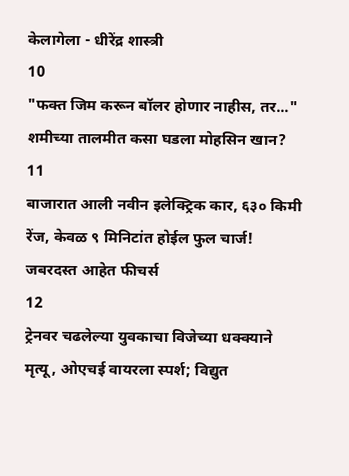केलागेला - धीरेंद्र शास्त्री
10
"फक्त जिम करून बॉलर होणार नाहीस, तर..." शमीच्या तालमीत कसा घडला मोहसिन खान?
11
बाजारात आली नवीन इलेक्ट्रिक कार, ६३० किमी रेंज, केवळ ९ मिनिटांत होईल फुल चार्ज! जबरदस्त आहेत फीचर्स
12
ट्रेनवर चढलेल्या युवकाचा विजेच्या धक्क्याने मृत्यू, ओएचई वायरला स्पर्श; विद्युत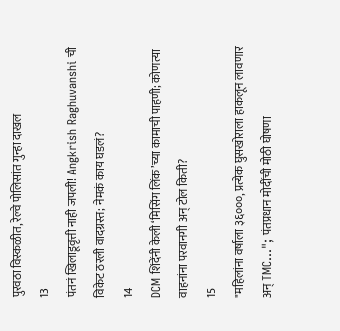पुरवठा विस्कळीत, रेल्वे पोलिसांत गुन्हा दाखल
13
पंतनं खिलाडूवृत्ती नाही जपली! Angkrish Raghuvanshi ची विकेट ठरली वादग्रस्त; नेमकं काय घडलं?
14
DCM शिंदेंनी केली ‘मिसिंग लिंक’च्या कामाची पाहणी; कोणत्या वाहनांना परवानगी अन् टोल किती?
15
"महिलांना वर्षाला ३६०००, प्रत्येक घुसखोराला हाकलून लावणार अन् TMC..."; पंतप्रधान मोदींची मोठी घोषणा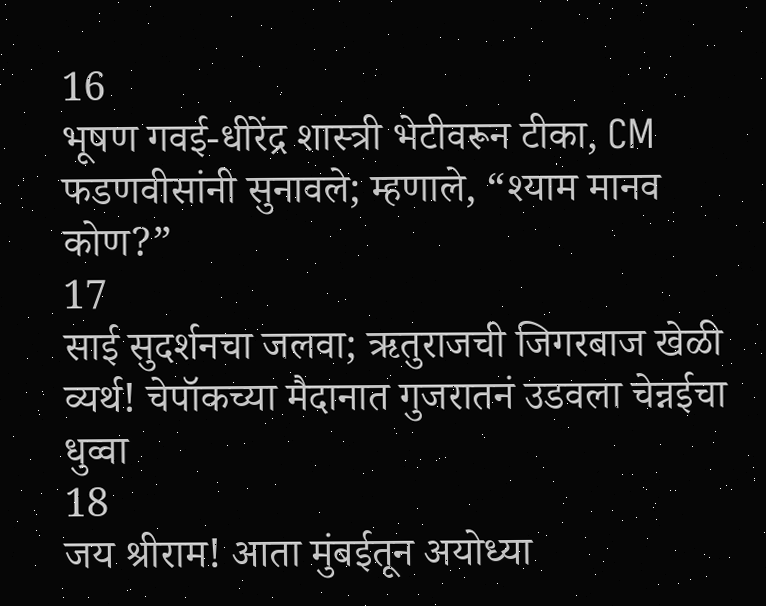16
भूषण गवई-धीरेंद्र शास्त्री भेटीवरून टीका, CM फडणवीसांनी सुनावले; म्हणाले, “श्याम मानव कोण?”
17
साई सुदर्शनचा जलवा; ऋतुराजची जिगरबाज खेळी व्यर्थ! चेपॉकच्या मैदानात गुजरातनं उडवला चेन्नईचा धुव्वा
18
जय श्रीराम! आता मुंबईतून अयोध्या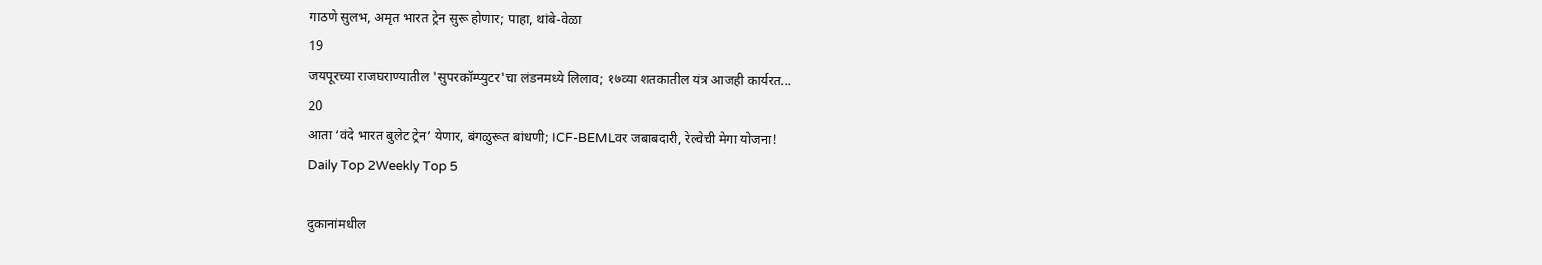गाठणे सुलभ, अमृत भारत ट्रेन सुरू होणार; पाहा, थांबे-वेळा
19
जयपूरच्या राजघराण्यातील 'सुपरकॉम्प्युटर'चा लंडनमध्ये लिलाव; १७व्या शतकातील यंत्र आजही कार्यरत...
20
आता ‘वंदे भारत बुलेट ट्रेन’ येणार, बंगळुरूत बांधणी; ICF-BEMLवर जबाबदारी, रेल्वेची मेगा योजना!
Daily Top 2Weekly Top 5

दुकानांमधील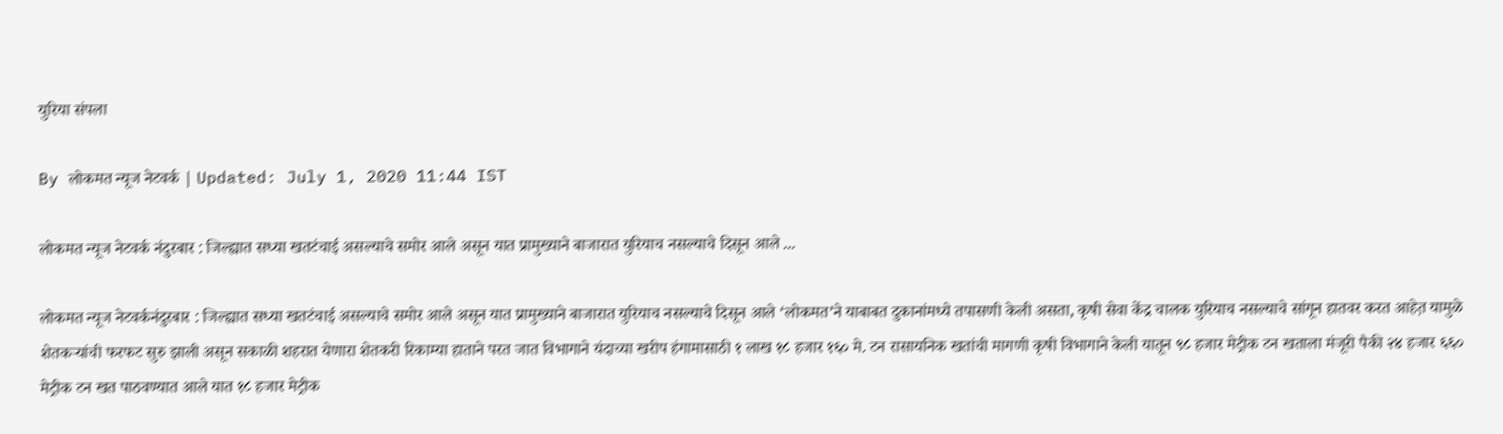युरिया संपला

By लोकमत न्यूज नेटवर्क | Updated: July 1, 2020 11:44 IST

लोकमत न्यूज नेटवर्क नंदुरबार : जिल्ह्यात सध्या खतटंचाई असल्याचे समोर आले असून यात प्रामुख्याने बाजारात युरियाच नसल्याचे दिसून आले ...

लोकमत न्यूज नेटवर्कनंदुरबार : जिल्ह्यात सध्या खतटंचाई असल्याचे समोर आले असून यात प्रामुख्याने बाजारात युरियाच नसल्याचे दिसून आले ‘लोकमत’ने याबाबत दुकानांमध्ये तपासणी केली असता, कृषी सेवा केंद्र चालक युरियाच नसल्याचे सांगून हातवर करत आहेत़ यामुळे शेतकऱ्यांची फरफट सुरु झाली असून सकाळी शहरात येणारा शेतकरी रिकाम्या हाताने परत जात विभागाने यंदाच्या खरीप हंगामासाठी १ लाख १८ हजार १६० मे. टन रासायनिक खतांची मागणी कृषी विभागाने केली यातून ९८ हजार मेट्रीक टन खताला मंजूरी पैकी २४ हजार ६६० मेट्रीक टन खत पाठवण्यात आले यात १८ हजार मेट्रीक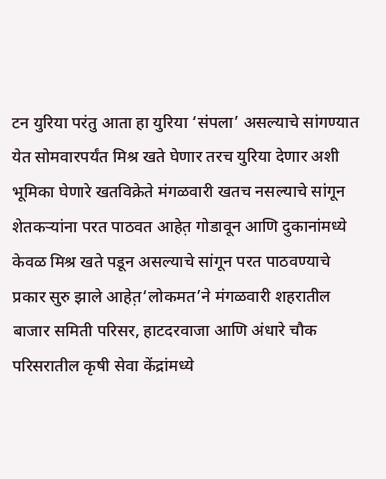टन युरिया परंतु आता हा युरिया ‘संपला’ असल्याचे सांगण्यात येत सोमवारपर्यंत मिश्र खते घेणार तरच युरिया देणार अशी भूमिका घेणारे खतविक्रेते मंगळवारी खतच नसल्याचे सांगून शेतकऱ्यांना परत पाठवत आहेत़ गोडावून आणि दुकानांमध्ये केवळ मिश्र खते पडून असल्याचे सांगून परत पाठवण्याचे प्रकार सुरु झाले आहेत़‘लोकमत’ने मंगळवारी शहरातील बाजार समिती परिसर, हाटदरवाजा आणि अंधारे चौक परिसरातील कृषी सेवा केंद्रांमध्ये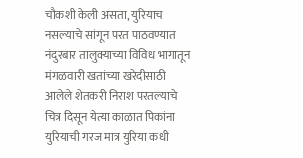चौकशी केली असता, युरियाच नसल्याचे सांगून परत पाठवण्यात नंदुरबार तालुक्याच्या विविध भागातून मंगळवारी खतांच्या खरेदीसाठी आलेले शेतकरी निराश परतल्याचे चित्र दिसून येत्या काळात पिकांना युरियाची गरज मात्र युरिया कधी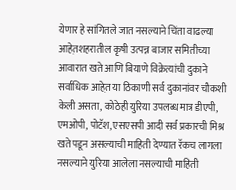येणार हे सांगितले जात नसल्याने चिंता वाढल्या आहेत़शहरातील कृषी उत्पन्न बाजार समितीच्या आवारात खते आणि बियाणे विक्रेत्यांची दुकाने सर्वाधिक आहेत़ या ठिकाणी सर्व दुकानांवर चौकशी केली असता, कोठेही युरिया उपलब्ध मात्र डीएपी, एमओपी, पोटॅश, एसएसपी आदी सर्व प्रकारची मिश्र खते पडून असल्याची माहिती देण्यात रॅकच लागला नसल्याने युरिया आलेला नसल्याची माहिती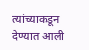त्यांच्याकडून देण्यात आली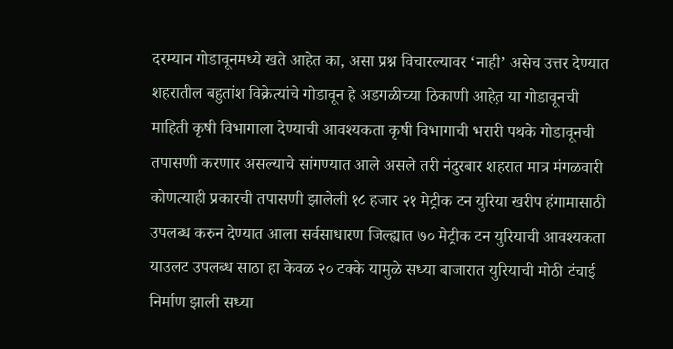दरम्यान गोडावूनमध्ये खते आहेत का, असा प्रश्न विचारल्यावर ‘नाही’ असेच उत्तर देण्यात शहरातील बहुतांश विक्रेत्यांचे गोडावून हे अडगळीच्या ठिकाणी आहेत़ या गोडावूनची माहिती कृषी विभागाला देण्याची आवश्यकता कृषी विभागाची भरारी पथके गोडावूनची तपासणी करणार असल्याचे सांगण्यात आले असले तरी नंदुरबार शहरात मात्र मंगळवारी कोणत्याही प्रकारची तपासणी झालेली १८ हजार २१ मेट्रीक टन युरिया खरीप हंगामासाठी उपलब्ध करुन देण्यात आला सर्वसाधारण जिल्ह्यात ७० मेट्रीक टन युरियाची आवश्यकता याउलट उपलब्ध साठा हा केवळ २० टक्के यामुळे सध्या बाजारात युरियाची मोठी टंचाई निर्माण झाली सध्या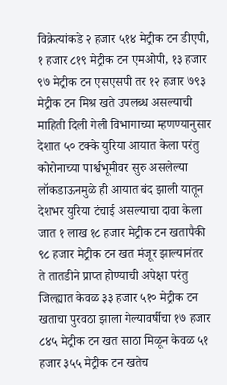विक्रेत्यांकडे २ हजार ५१४ मेट्रीक टन डीएपी, १ हजार ८१९ मेट्रीक टन एमओपी, १३ हजार ९७ मेट्रीक टन एसएसपी तर १२ हजार ७९३ मेट्रीक टन मिश्र खते उपलब्ध असल्याची माहिती दिली गेली विभागाच्या म्हणण्यानुसार देशात ५० टक्के युरिया आयात केला परंतु कोरोनाच्या पार्श्वभूमीवर सुरु असलेल्या लॉकडाऊनमुळे ही आयात बंद झाली यातून देशभर युरिया टंचाई असल्याचा दावा केला जात १ लाख १८ हजार मेट्रीक टन खतापैकी ९८ हजार मेट्रीक टन खत मंजूर झाल्यानंतर ते तातडीने प्राप्त होण्याची अपेक्षा परंतु जिल्ह्यात केवळ ३३ हजार ५१० मेट्रीक टन खताचा पुरवठा झाला गेल्यावर्षीचा १७ हजार ८४५ मेट्रीक टन खत साठा मिळून केवळ ५१ हजार ३५५ मेट्रीक टन खतेच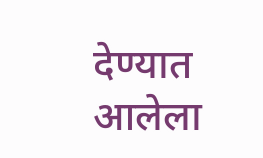देण्यात आलेला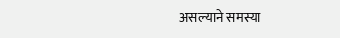असल्याने समस्या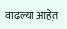वाढल्या आहेत़